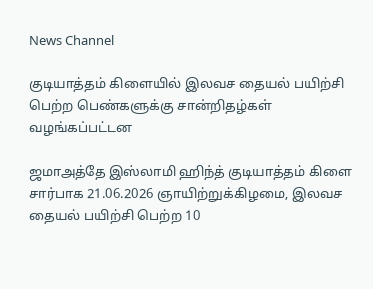News Channel

குடியாத்தம் கிளையில் இலவச தையல் பயிற்சி பெற்ற பெண்களுக்கு சான்றிதழ்கள் வழங்கப்பட்டன

ஜமாஅத்தே இஸ்லாமி ஹிந்த் குடியாத்தம் கிளை சார்பாக 21.06.2026 ஞாயிற்றுக்கிழமை, இலவச தையல் பயிற்சி பெற்ற 10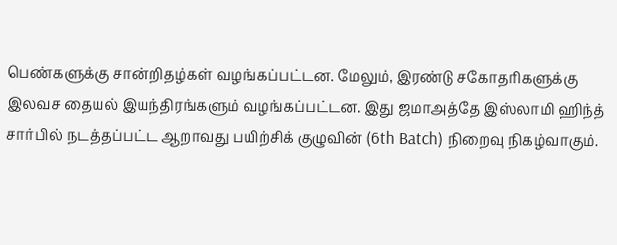பெண்களுக்கு சான்றிதழ்கள் வழங்கப்பட்டன. மேலும், இரண்டு சகோதரிகளுக்கு இலவச தையல் இயந்திரங்களும் வழங்கப்பட்டன. இது ஜமாஅத்தே இஸ்லாமி ஹிந்த் சார்பில் நடத்தப்பட்ட ஆறாவது பயிற்சிக் குழுவின் (6th Batch) நிறைவு நிகழ்வாகும்.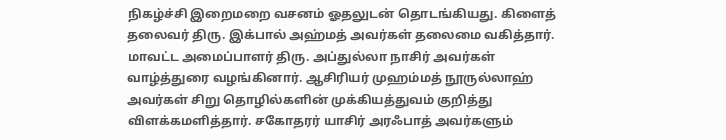நிகழ்ச்சி இறைமறை வசனம் ஓதலுடன் தொடங்கியது. கிளைத் தலைவர் திரு. இக்பால் அஹ்மத் அவர்கள் தலைமை வகித்தார். மாவட்ட அமைப்பாளர் திரு. அப்துல்லா நாசிர் அவர்கள் வாழ்த்துரை வழங்கினார். ஆசிரியர் முஹம்மத் நூருல்லாஹ் அவர்கள் சிறு தொழில்களின் முக்கியத்துவம் குறித்து விளக்கமளித்தார். சகோதரர் யாசிர் அரஃபாத் அவர்களும்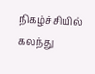நிகழ்ச்சியில் கலந்து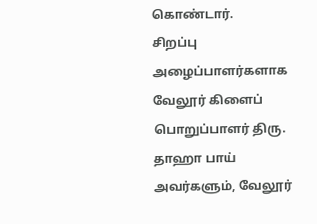கொண்டார்.
சிறப்பு அழைப்பாளர்களாக வேலூர் கிளைப் பொறுப்பாளர் திரு. தாஹா பாய் அவர்களும், வேலூர்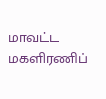மாவட்ட மகளிரணிப்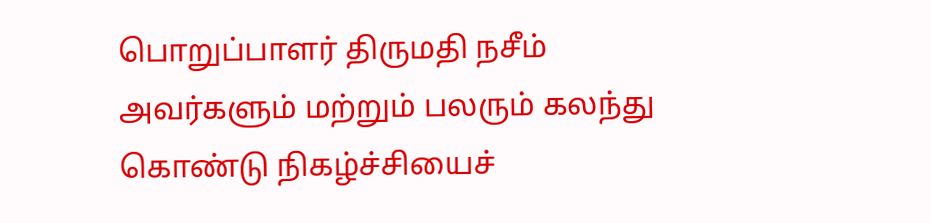பொறுப்பாளர் திருமதி நசீம் அவர்களும் மற்றும் பலரும் கலந்து கொண்டு நிகழ்ச்சியைச்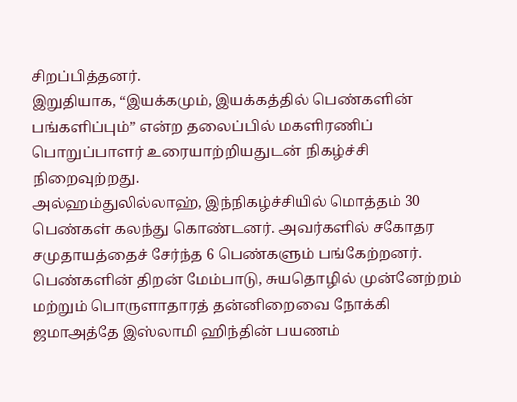சிறப்பித்தனர்.
இறுதியாக, “இயக்கமும், இயக்கத்தில் பெண்களின் பங்களிப்பும்” என்ற தலைப்பில் மகளிரணிப் பொறுப்பாளர் உரையாற்றியதுடன் நிகழ்ச்சி நிறைவுற்றது.
அல்ஹம்துலில்லாஹ், இந்நிகழ்ச்சியில் மொத்தம் 30 பெண்கள் கலந்து கொண்டனர். அவர்களில் சகோதர சமுதாயத்தைச் சேர்ந்த 6 பெண்களும் பங்கேற்றனர். பெண்களின் திறன் மேம்பாடு, சுயதொழில் முன்னேற்றம் மற்றும் பொருளாதாரத் தன்னிறைவை நோக்கி ஜமாஅத்தே இஸ்லாமி ஹிந்தின் பயணம்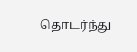தொடர்ந்து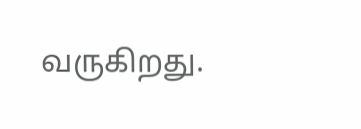வருகிறது.